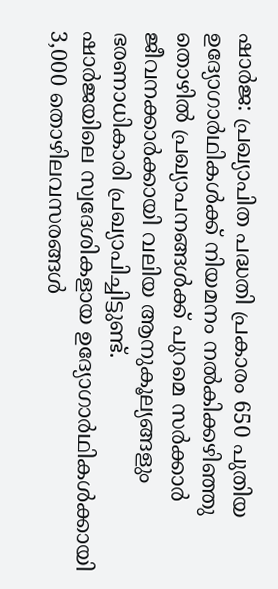ഷാർജ: പ്രഖ്യാപിത പദ്ധതി പ്രകാരം 650 പുതിയ ഉദ്യോഗാർഥികൾക്ക് നിയമനം നൽകിക്കഴിഞ്ഞു
തൊഴിൽ പ്രഖ്യാപനങ്ങൾക്ക് പുറമെ സർക്കാർ ജീവനക്കാർക്കായി വലിയ ആനുകൂല്യങ്ങളും ഭരണാധികാരി പ്രഖ്യാപിച്ചിട്ടുണ്ട്.
ഷാർജയിലെ സ്വദേശികളായ ഉദ്യോഗാർഥികൾക്കായി 3,000 തൊഴിലവസരങ്ങൾ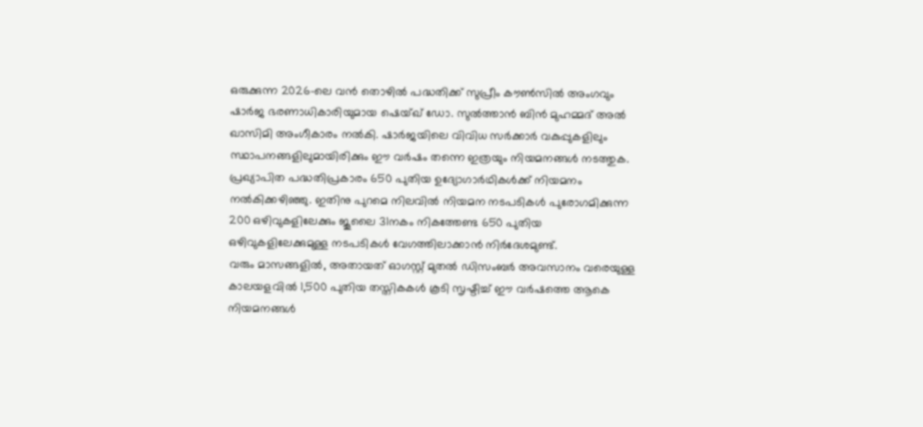ഒരുക്കുന്ന 2026-ലെ വൻ തൊഴിൽ പദ്ധതിക്ക് സുപ്രീം കൗൺസിൽ അംഗവും ഷാർജ ഭരണാധികാരിയുമായ ഷെയ്ഖ് ഡോ. സുൽത്താൻ ബിൻ മുഹമ്മദ് അൽ ഖാസിമി അംഗീകാരം നൽകി. ഷാർജയിലെ വിവിധ സർക്കാർ വകുപ്പുകളിലും സ്ഥാപനങ്ങളിലുമായിരിക്കും ഈ വർഷം തന്നെ ഇത്രയും നിയമനങ്ങൾ നടത്തുക.
പ്രഖ്യാപിത പദ്ധതിപ്രകാരം 650 പുതിയ ഉദ്യോഗാർഥികൾക്ക് നിയമനം നൽകിക്കഴിഞ്ഞു. ഇതിനു പുറമെ നിലവിൽ നിയമന നടപടികൾ പുരോഗമിക്കുന്ന 200 ഒഴിവുകളിലേക്കും ജൂലൈ 31നകം നികത്തേണ്ട 650 പുതിയ ഒഴിവുകളിലേക്കുമുള്ള നടപടികൾ വേഗത്തിലാക്കാൻ നിർദേശമുണ്ട്.
വരും മാസങ്ങളിൽ, അതായത് ഓഗസ്റ്റ് മുതൽ ഡിസംബർ അവസാനം വരെയുള്ള കാലയളവിൽ 1,500 പുതിയ തസ്തികകൾ കൂടി സൃഷ്ടിച്ച് ഈ വർഷത്തെ ആകെ നിയമനങ്ങൾ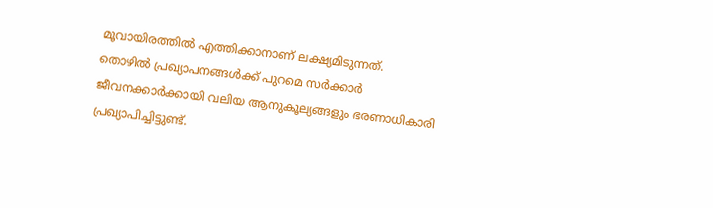മൂവായിരത്തിൽ എത്തിക്കാനാണ് ലക്ഷ്യമിടുന്നത്.
തൊഴിൽ പ്രഖ്യാപനങ്ങൾക്ക് പുറമെ സർക്കാർ ജീവനക്കാർക്കായി വലിയ ആനുകൂല്യങ്ങളും ഭരണാധികാരി പ്രഖ്യാപിച്ചിട്ടുണ്ട്.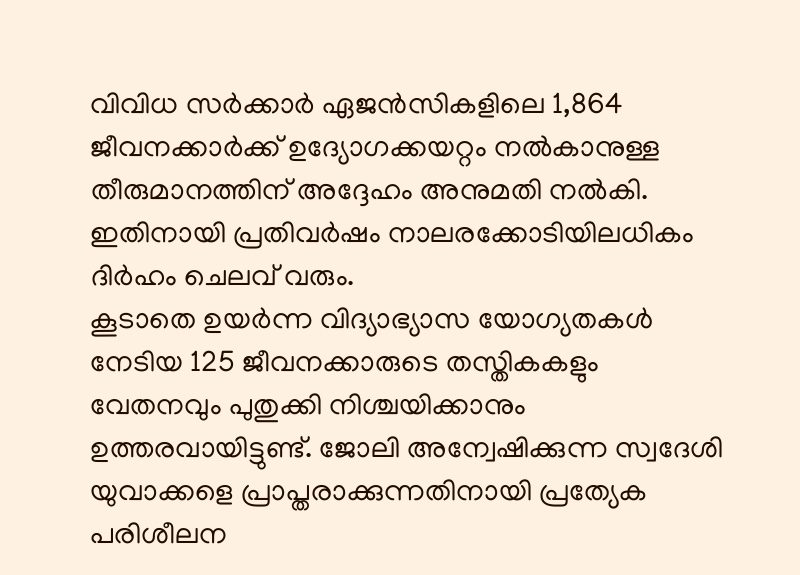വിവിധ സർക്കാർ ഏജൻസികളിലെ 1,864 ജീവനക്കാർക്ക് ഉദ്യോഗക്കയറ്റം നൽകാനുള്ള തീരുമാനത്തിന് അദ്ദേഹം അനുമതി നൽകി. ഇതിനായി പ്രതിവർഷം നാലരക്കോടിയിലധികം ദിർഹം ചെലവ് വരും.
കൂടാതെ ഉയർന്ന വിദ്യാഭ്യാസ യോഗ്യതകൾ നേടിയ 125 ജീവനക്കാരുടെ തസ്തികകളും വേതനവും പുതുക്കി നിശ്ചയിക്കാനും ഉത്തരവായിട്ടുണ്ട്. ജോലി അന്വേഷിക്കുന്ന സ്വദേശി യുവാക്കളെ പ്രാപ്തരാക്കുന്നതിനായി പ്രത്യേക പരിശീലന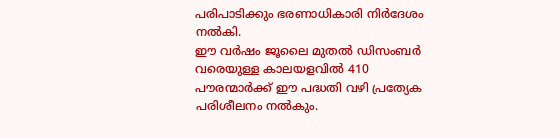പരിപാടിക്കും ഭരണാധികാരി നിർദേശം നൽകി.
ഈ വർഷം ജൂലൈ മുതൽ ഡിസംബർ വരെയുള്ള കാലയളവിൽ 410 പൗരന്മാർക്ക് ഈ പദ്ധതി വഴി പ്രത്യേക പരിശീലനം നൽകും.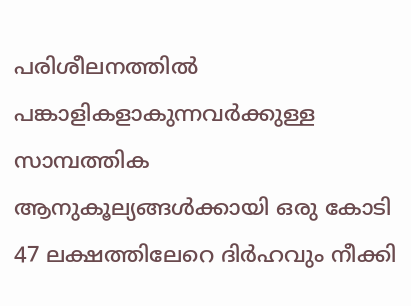പരിശീലനത്തിൽ പങ്കാളികളാകുന്നവർക്കുള്ള സാമ്പത്തിക ആനുകൂല്യങ്ങൾക്കായി ഒരു കോടി 47 ലക്ഷത്തിലേറെ ദിർഹവും നീക്കി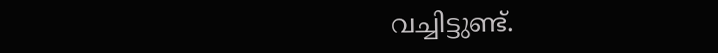വച്ചിട്ടുണ്ട്.